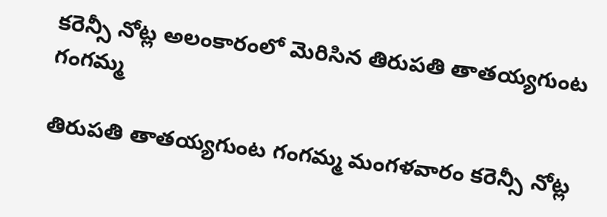కరెన్సీ నోట్ల అలంకారంలో మెరిసిన తిరుపతి తాతయ్యగుంట గంగమ్మ

తిరుపతి తాతయ్యగుంట గంగమ్మ మంగళవారం కరెన్సీ నోట్ల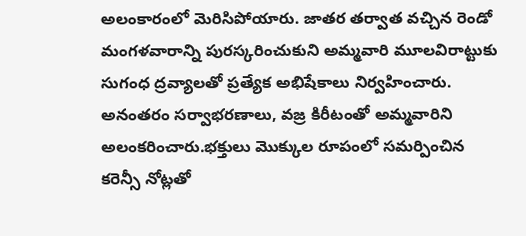అలంకారంలో మెరిసిపోయారు. జాతర తర్వాత వచ్చిన రెండో మంగళవారాన్ని పురస్కరించుకుని అమ్మవారి మూలవిరాట్టుకు సుగంధ ద్రవ్యాలతో ప్రత్యేక అభిషేకాలు నిర్వహించారు. అనంతరం సర్వాభరణాలు, వజ్ర కిరీటంతో అమ్మవారిని అలంకరించారు.భక్తులు మొక్కుల రూపంలో సమర్పించిన కరెన్సీ నోట్లతో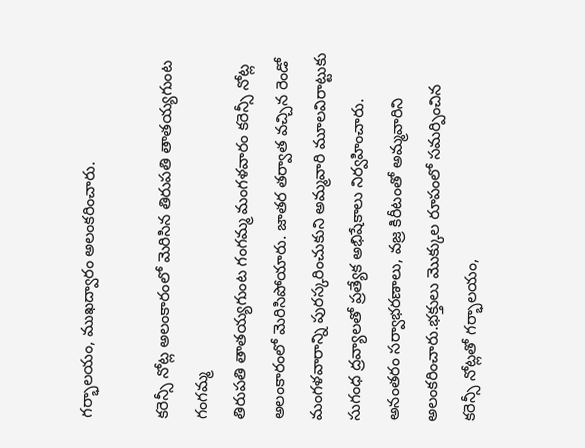గర్భాలయం, ముఖద్వారం అలంకరించారు.

కరెన్సీ నోట్ల అలంకారంలో మెరిసిన తిరుపతి తాతయ్యగుంట గంగమ్మ
తిరుపతి తాతయ్యగుంట గంగమ్మ మంగళవారం కరెన్సీ నోట్ల అలంకారంలో మెరిసిపోయారు. జాతర తర్వాత వచ్చిన రెండో మంగళవారాన్ని పురస్కరించుకుని అమ్మవారి మూలవిరాట్టుకు సుగంధ ద్రవ్యాలతో ప్రత్యేక అభిషేకాలు నిర్వహించారు. అనంతరం సర్వాభరణాలు, వజ్ర కిరీటంతో అమ్మవారిని అలంకరించారు.భక్తులు మొక్కుల రూపంలో సమర్పించిన కరెన్సీ నోట్లతో గర్భాలయం,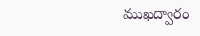ముఖద్వారం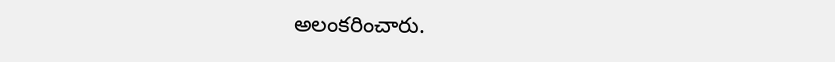అలంకరించారు.